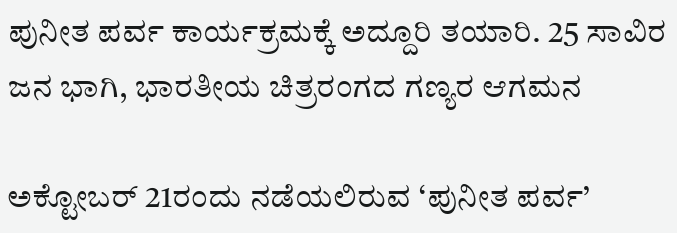ಪುನೀತ ಪರ್ವ ಕಾರ್ಯಕ್ರಮಕ್ಕೆ ಅದ್ದೂರಿ ತಯಾರಿ. 25 ಸಾವಿರ ಜನ ಭಾಗಿ, ಭಾರತೀಯ ಚಿತ್ರರಂಗದ ಗಣ್ಯರ ಆಗಮನ

ಅಕ್ಟೋಬರ್‌ 21ರಂದು ನಡೆಯಲಿರುವ ‘ಪುನೀತ ಪರ್ವ’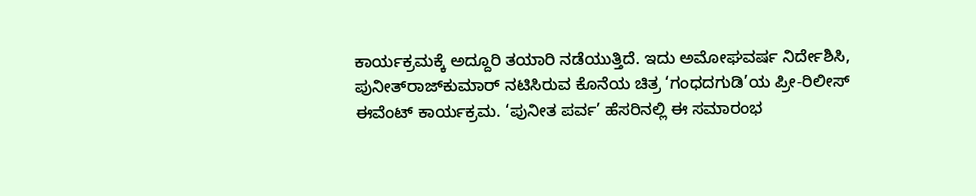ಕಾರ್ಯಕ್ರಮಕ್ಕೆ ಅದ್ದೂರಿ ತಯಾರಿ ನಡೆಯುತ್ತಿದೆ. ಇದು ಅಮೋಘವರ್ಷ ನಿರ್ದೇಶಿಸಿ, ಪುನೀತ್‌ರಾಜ್‌ಕುಮಾರ್‌ ನಟಿಸಿರುವ ಕೊನೆಯ ಚಿತ್ರ ‘ಗಂಧದಗುಡಿ’ಯ ಪ್ರೀ-ರಿಲೀಸ್‌ ಈವೆಂಟ್‌ ಕಾರ್ಯಕ್ರಮ. ‘ಪುನೀತ ಪರ್ವ’ ಹೆಸರಿನಲ್ಲಿ ಈ ಸಮಾರಂಭ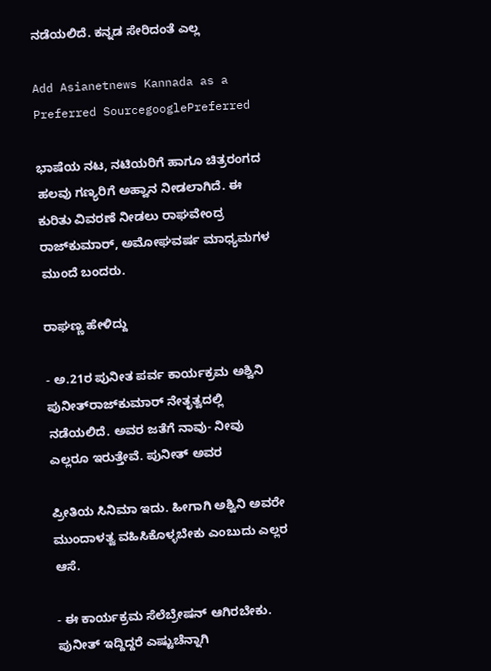ನಡೆಯಲಿದೆ. ಕನ್ನಡ ಸೇರಿದಂತೆ ಎಲ್ಲ

Add Asianetnews Kannada as a Preferred SourcegooglePreferred

ಭಾಷೆಯ ನಟ, ನಟಿಯರಿಗೆ ಹಾಗೂ ಚಿತ್ರರಂಗದ ಹಲವು ಗಣ್ಯರಿಗೆ ಅಹ್ವಾನ ನೀಡಲಾಗಿದೆ. ಈ ಕುರಿತು ವಿವರಣೆ ನೀಡಲು ರಾಘವೇಂದ್ರ ರಾಜ್‌ಕುಮಾರ್‌, ಅಮೋಘವರ್ಷ ಮಾಧ್ಯಮಗಳ ಮುಂದೆ ಬಂದರು.

ರಾಘಣ್ಣ ಹೇಳಿದ್ದು

- ಅ.21ರ ಪುನೀತ ಪರ್ವ ಕಾರ್ಯಕ್ರಮ ಅಶ್ವಿನಿ ಪುನೀತ್‌ರಾಜ್‌ಕುಮಾರ್‌ ನೇತೃತ್ವದಲ್ಲಿ ನಡೆಯಲಿದೆ. ಅವರ ಜತೆಗೆ ನಾವು- ನೀವು ಎಲ್ಲರೂ ಇರುತ್ತೇವೆ. ಪುನೀತ್‌ ಅವರ

ಪ್ರೀತಿಯ ಸಿನಿಮಾ ಇದು. ಹೀಗಾಗಿ ಅಶ್ವಿನಿ ಅವರೇ ಮುಂದಾಳತ್ವ ವಹಿಸಿಕೊಳ್ಳಬೇಕು ಎಂಬುದು ಎಲ್ಲರ ಆಸೆ.

- ಈ ಕಾರ್ಯಕ್ರಮ ಸೆಲೆಬ್ರೇಷನ್‌ ಆಗಿರಬೇಕು. ಪುನೀತ್‌ ಇದ್ದಿದ್ದರೆ ಎಷ್ಟುಚೆನ್ನಾಗಿ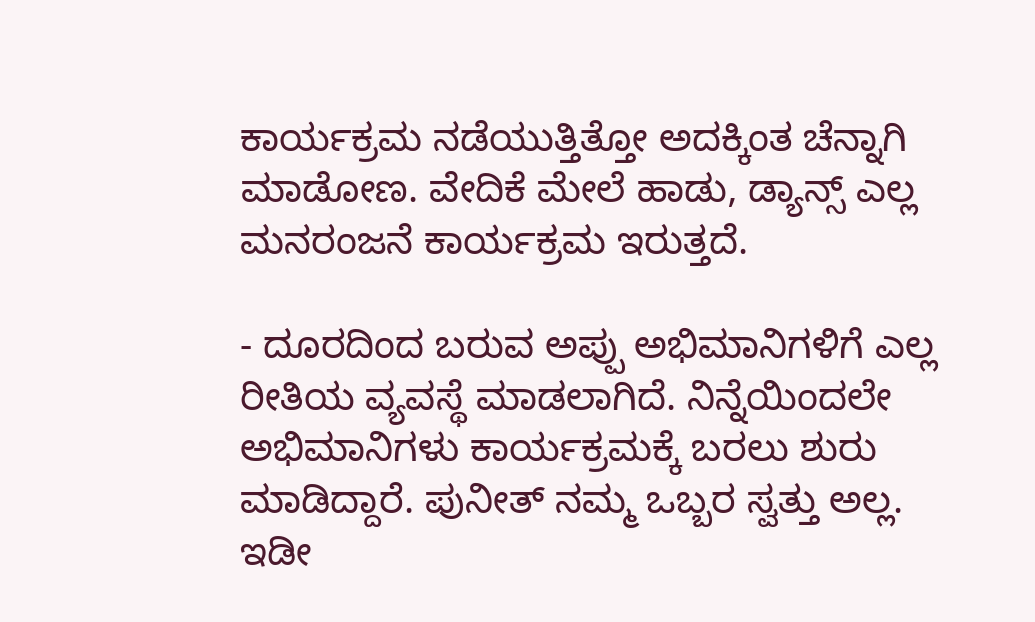ಕಾರ್ಯಕ್ರಮ ನಡೆಯುತ್ತಿತ್ತೋ ಅದಕ್ಕಿಂತ ಚೆನ್ನಾಗಿ ಮಾಡೋಣ. ವೇದಿಕೆ ಮೇಲೆ ಹಾಡು, ಡ್ಯಾನ್ಸ್‌ ಎಲ್ಲ ಮನರಂಜನೆ ಕಾರ್ಯಕ್ರಮ ಇರುತ್ತದೆ.

- ದೂರದಿಂದ ಬರುವ ಅಪ್ಪು ಅಭಿಮಾನಿಗಳಿಗೆ ಎಲ್ಲ ರೀತಿಯ ವ್ಯವಸ್ಥೆ ಮಾಡಲಾಗಿದೆ. ನಿನ್ನೆಯಿಂದಲೇ ಅಭಿಮಾನಿಗಳು ಕಾರ್ಯಕ್ರಮಕ್ಕೆ ಬರಲು ಶುರು ಮಾಡಿದ್ದಾರೆ. ಪುನೀತ್‌ ನಮ್ಮ ಒಬ್ಬರ ಸ್ವತ್ತು ಅಲ್ಲ. ಇಡೀ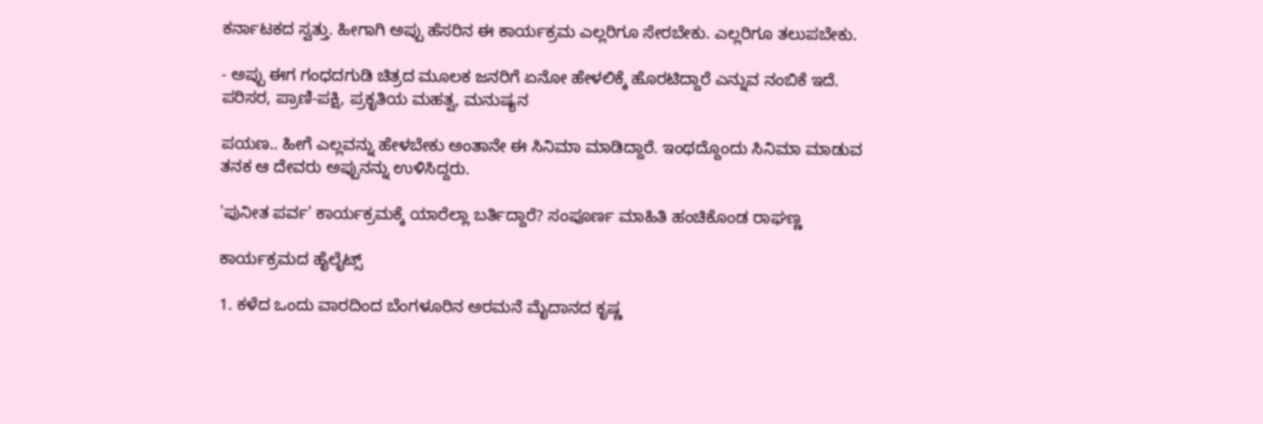ಕರ್ನಾಟಕದ ಸ್ವತ್ತು. ಹೀಗಾಗಿ ಅಪ್ಪು ಹೆಸರಿನ ಈ ಕಾರ್ಯಕ್ರಮ ಎಲ್ಲರಿಗೂ ಸೇರಬೇಕು. ಎಲ್ಲರಿಗೂ ತಲುಪಬೇಕು.

- ಅಪ್ಪು ಈಗ ಗಂಧದಗುಡಿ ಚಿತ್ರದ ಮೂಲಕ ಜನರಿಗೆ ಏನೋ ಹೇಳಲಿಕ್ಕೆ ಹೊರಟಿದ್ದಾರೆ ಎನ್ನುವ ನಂಬಿಕೆ ಇದೆ. ಪರಿಸರ, ಪ್ರಾಣಿ-ಪಕ್ಷಿ, ಪ್ರಕೃತಿಯ ಮಹತ್ವ, ಮನುಷ್ಯನ

ಪಯಣ.. ಹೀಗೆ ಎಲ್ಲವನ್ನು ಹೇಳಬೇಕು ಅಂತಾನೇ ಈ ಸಿನಿಮಾ ಮಾಡಿದ್ದಾರೆ. ಇಂಥದ್ದೊಂದು ಸಿನಿಮಾ ಮಾಡುವ ತನಕ ಆ ದೇವರು ಅಪ್ಪುನನ್ನು ಉಳಿಸಿದ್ದರು.

'ಪುನೀತ ಪರ್ವ' ಕಾರ್ಯಕ್ರಮಕ್ಕೆ ಯಾರೆಲ್ಲಾ ಬರ್ತಿದ್ದಾರೆ? ಸಂಪೂರ್ಣ ಮಾಹಿತಿ ಹಂಚಿಕೊಂಡ ರಾಘಣ್ಣ

ಕಾರ್ಯಕ್ರಮದ ಹೈಲೈಟ್ಸ್‌

1. ಕಳೆದ ಒಂದು ವಾರದಿಂದ ಬೆಂಗಳೂರಿನ ಅರಮನೆ ಮೈದಾನದ ಕೃಷ್ಣ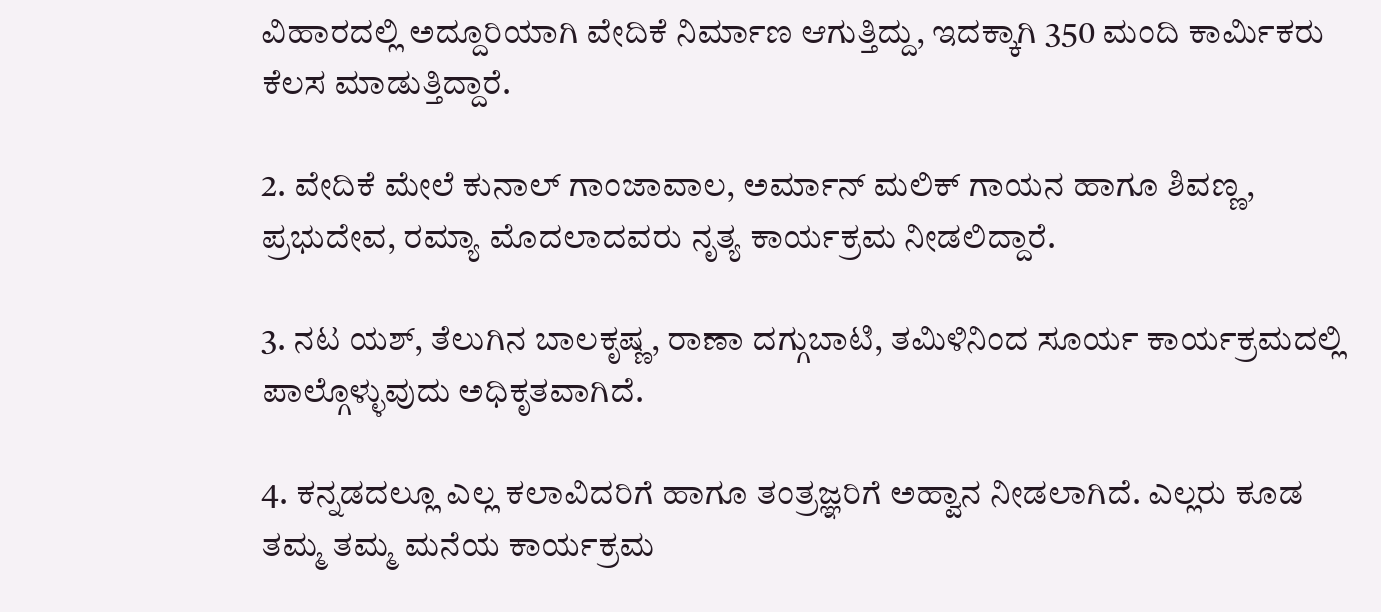ವಿಹಾರದಲ್ಲಿ ಅದ್ದೂರಿಯಾಗಿ ವೇದಿಕೆ ನಿರ್ಮಾಣ ಆಗುತ್ತಿದ್ದು, ಇದಕ್ಕಾಗಿ 350 ಮಂದಿ ಕಾರ್ಮಿಕರು ಕೆಲಸ ಮಾಡುತ್ತಿದ್ದಾರೆ.

2. ವೇದಿಕೆ ಮೇಲೆ ಕುನಾಲ್‌ ಗಾಂಜಾವಾಲ, ಅರ್ಮಾನ್‌ ಮಲಿಕ್‌ ಗಾಯನ ಹಾಗೂ ಶಿವಣ್ಣ, ಪ್ರಭುದೇವ, ರಮ್ಯಾ ಮೊದಲಾದವರು ನೃತ್ಯ ಕಾರ್ಯಕ್ರಮ ನೀಡಲಿದ್ದಾರೆ.

3. ನಟ ಯಶ್‌, ತೆಲುಗಿನ ಬಾಲಕೃಷ್ಣ, ರಾಣಾ ದಗ್ಗುಬಾಟಿ, ತಮಿಳಿನಿಂದ ಸೂರ್ಯ ಕಾರ್ಯಕ್ರಮದಲ್ಲಿ ಪಾಲ್ಗೊಳ್ಳುವುದು ಅಧಿಕೃತವಾಗಿದೆ.

4. ಕನ್ನಡದಲ್ಲೂ ಎಲ್ಲ ಕಲಾವಿದರಿಗೆ ಹಾಗೂ ತಂತ್ರಜ್ಞರಿಗೆ ಅಹ್ವಾನ ನೀಡಲಾಗಿದೆ. ಎಲ್ಲರು ಕೂಡ ತಮ್ಮ ತಮ್ಮ ಮನೆಯ ಕಾರ್ಯಕ್ರಮ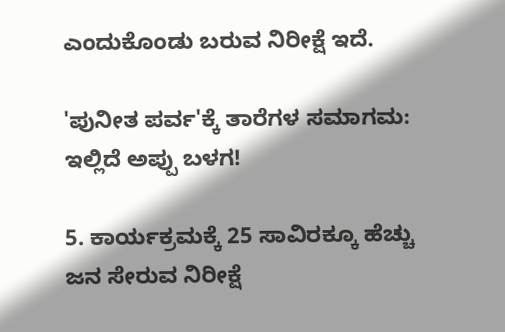ಎಂದುಕೊಂಡು ಬರುವ ನಿರೀಕ್ಷೆ ಇದೆ.

'ಪುನೀತ ಪರ್ವ'ಕ್ಕೆ ತಾರೆಗಳ ಸಮಾಗಮ: ಇಲ್ಲಿದೆ ಅಪ್ಪು ಬಳಗ!

5. ಕಾರ್ಯಕ್ರಮಕ್ಕೆ 25 ಸಾವಿರಕ್ಕೂ ಹೆಚ್ಚು ಜನ ಸೇರುವ ನಿರೀಕ್ಷೆ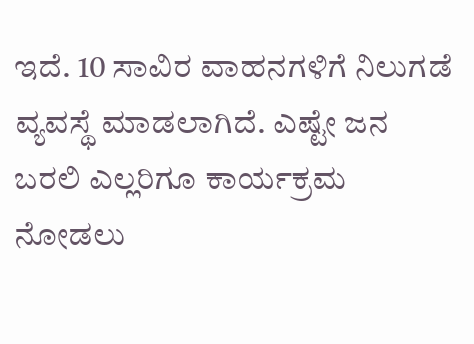ಇದೆ. 10 ಸಾವಿರ ವಾಹನಗಳಿಗೆ ನಿಲುಗಡೆ ವ್ಯವಸ್ಥೆ ಮಾಡಲಾಗಿದೆ. ಎಷ್ಟೇ ಜನ ಬರಲಿ ಎಲ್ಲರಿಗೂ ಕಾರ್ಯಕ್ರಮ ನೋಡಲು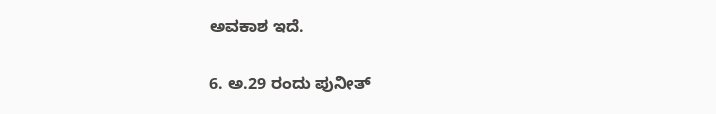ಅವಕಾಶ ಇದೆ.

6. ಅ.29 ರಂದು ಪುನೀತ್‌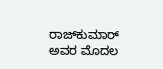ರಾಜ್‌ಕುಮಾರ್‌ ಅವರ ಮೊದಲ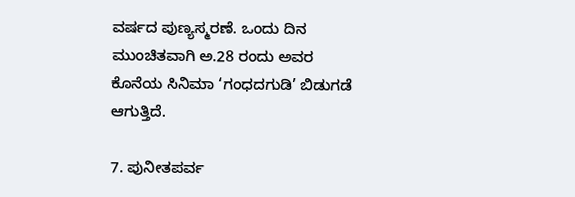ವರ್ಷದ ಪುಣ್ಯಸ್ಮರಣೆ. ಒಂದು ದಿನ ಮುಂಚಿತವಾಗಿ ಅ.28 ರಂದು ಅವರ ಕೊನೆಯ ಸಿನಿಮಾ ‘ಗಂಧದಗುಡಿ’ ಬಿಡುಗಡೆ ಆಗುತ್ತಿದೆ.

7. ಪುನೀತಪರ್ವ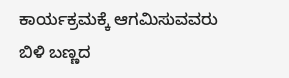ಕಾರ್ಯಕ್ರಮಕ್ಕೆ ಆಗಮಿಸುವವರು ಬಿಳಿ ಬಣ್ಣದ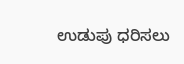ಉಡುಪು ಧರಿಸಲು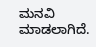ಮನವಿ ಮಾಡಲಾಗಿದೆ.